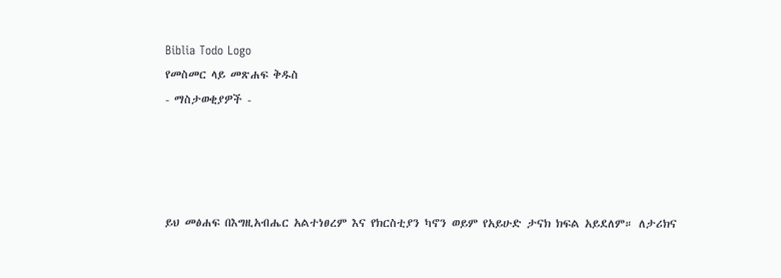Biblia Todo Logo
የመስመር ላይ መጽሐፍ ቅዱስ
- ማስታወቂያዎች -




ይህ መፅሐፍ በእግዚአብሔር አልተነፀረም እና የክርስቲያን ካኖን ወይም የአይሁድ ታናክ ክፍል አይደለም። ለታሪክና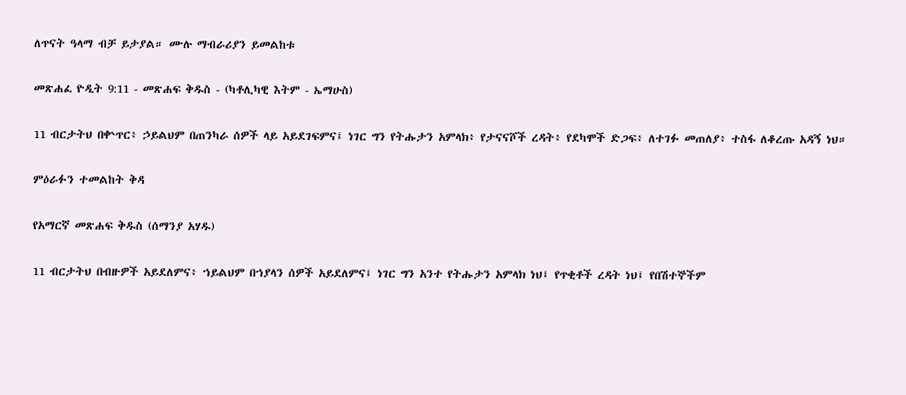ለጥናት ዓላማ ብቻ ይታያል። ሙሉ ማብራሪያን ይመልከቱ

መጽሐፈ ዮዲት 9:11 - መጽሐፍ ቅዱስ - (ካቶሊካዊ እትም - ኤማሁስ)

11 ብርታትህ በቍጥር፥ ኃይልህም በጠንካራ ሰዎች ላይ አይደገፍምና፤ ነገር ግን የትሑታን አምላክ፥ የታናናሾች ረዳት፥ የደካሞች ድጋፍ፥ ለተገፉ መጠለያ፥ ተስፋ ለቆረጡ አዳኝ ነህ።

ምዕራፉን ተመልከት ቅዳ

የአማርኛ መጽሐፍ ቅዱስ (ሰማንያ አሃዱ)

11 ብርታትህ በብዙዎች አይደለምና፥ ኀይልህም በኀያላን ሰዎች አይደለምና፤ ነገር ግን አንተ የትሑታን አምላክ ነህ፤ የጥቂቶች ረዳት ነህ፤ የበሽተኞችም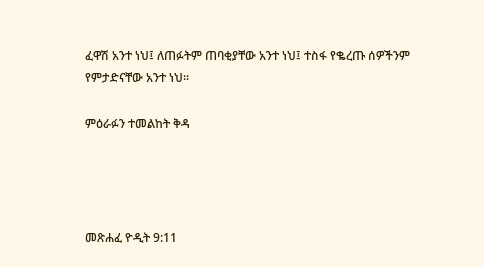ፈዋሽ አንተ ነህ፤ ለጠፉትም ጠባቂያቸው አንተ ነህ፤ ተስፋ የቈረጡ ሰዎችንም የምታድናቸው አንተ ነህ።

ምዕራፉን ተመልከት ቅዳ




መጽሐፈ ዮዲት 9:11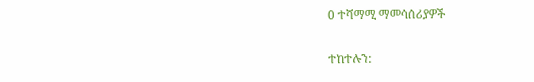0 ተሻማሚ ማመሳሰሪያዎች

ተከተሉን: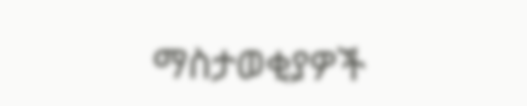ማስታወቂያዎች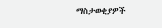ማስታወቂያዎች